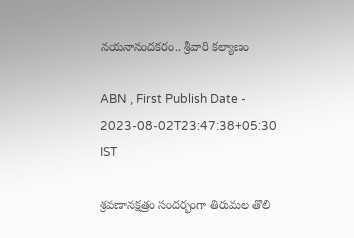నయనానందకరం.. శ్రీవారి కల్యాణం

ABN , First Publish Date - 2023-08-02T23:47:38+05:30 IST

శ్రవణానక్షత్రం సందర్భంగా తిరుమల తొలి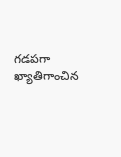గడపగా ఖ్యాతిగాంచిన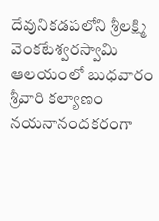దేవునికడపలోని శ్రీలక్ష్మి వెంకటేశ్వరస్వామి ఆలయంలో బుధవారం శ్రీవారి కల్యాణం నయనానందకరంగా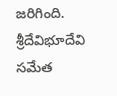జరిగింది. శ్రీదేవిభూదేవి సమేత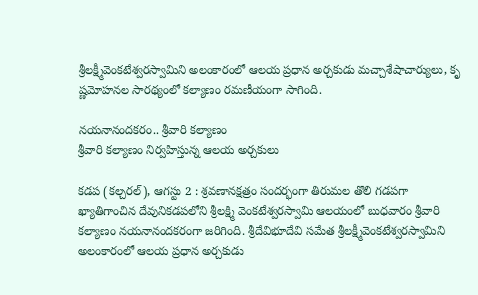శ్రీలక్ష్మీవెంకటేశ్వరస్వామిని అలంకారంలో ఆలయ ప్రధాన అర్చకుడు మచ్చాశేషాచార్యులు, కృ ష్ణమోహనల సారథ్యంలో కల్యాణం రమణీయంగా సాగింది.

నయనానందకరం.. శ్రీవారి కల్యాణం
శ్రీవారి కల్యాణం నిర్వహిస్తున్న ఆలయ అర్చకులు

కడప (కల్చరల్‌), ఆగస్టు 2 : శ్రవణానక్షత్రం సందర్భంగా తిరుమల తొలి గడపగా ఖ్యాతిగాంచిన దేవునికడపలోని శ్రీలక్ష్మి వెంకటేశ్వరస్వామి ఆలయంలో బుధవారం శ్రీవారి కల్యాణం నయనానందకరంగా జరిగింది. శ్రీదేవిభూదేవి సమేత శ్రీలక్ష్మీవెంకటేశ్వరస్వామిని అలంకారంలో ఆలయ ప్రధాన అర్చకుడు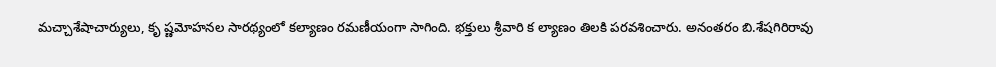మచ్చాశేషాచార్యులు, కృ ష్ణమోహనల సారథ్యంలో కల్యాణం రమణీయంగా సాగింది. భక్తులు శ్రీవారి క ల్యాణం తిలకి పరవశించారు. అనంతరం బి.శేషగిరిరావు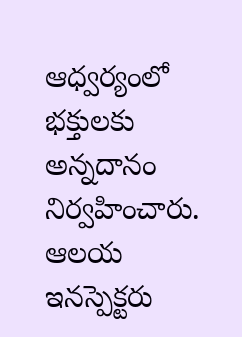ఆధ్వర్యంలో భక్తులకు అన్నదానం నిర్వహించారు. ఆలయ ఇనస్పెక్టరు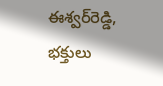ఈశ్వర్‌రెడ్డి, భక్తులు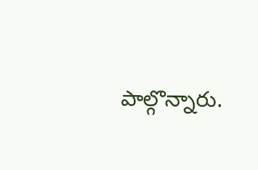పాల్గొన్నారు.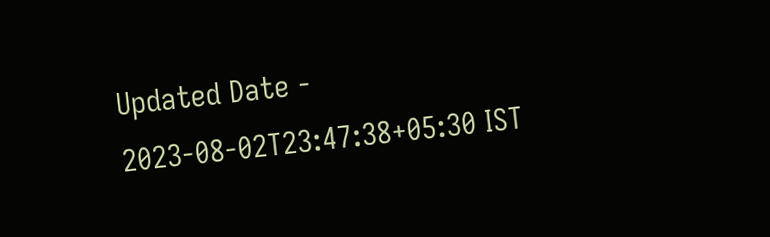Updated Date - 2023-08-02T23:47:38+05:30 IST